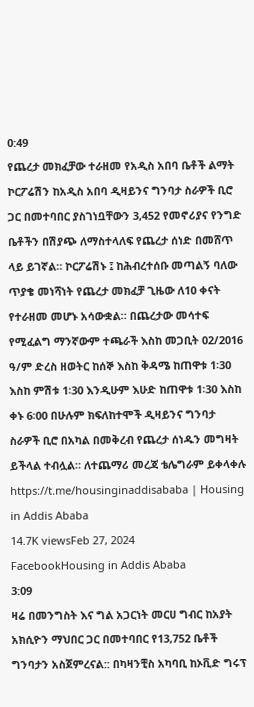0:49
የጨረታ መክፈቻው ተራዘመ የአዲስ አበባ ቤቶች ልማት ኮርፖሬሽን ከአዲስ አበባ ዲዛይንና ግንባታ ስራዎች ቢሮ ጋር በመተባበር ያስገነቧቸውን 3,452 የመኖሪያና የንግድ ቤቶችን በሽያጭ ለማስተላለፍ የጨረታ ሰነድ በመሸጥ ላይ ይገኛል። ኮርፖሬሽኑ ፤ ከሕብረተሰቡ መጣልኝ ባለው ጥያቄ መነሻነት የጨረታ መክፈቻ ጊዜው ለ10 ቀናት የተራዘመ መሆኑ አሳውቋል። በጨረታው መሳተፍ የሚፈልግ ማንኛውም ተጫራች እስከ መጋቢት 02/2016 ዓ/ም ድረስ ዘወትር ከሰኞ እስከ ቅዳሜ ከጠዋቱ 1፡30 እስከ ምሽቱ 1፡30 እንዲሁም እሁድ ከጠዋቱ 1፡30 እስከ ቀኑ 6፡00 በሁሉም ክፍለከተሞች ዲዛይንና ግንባታ ስራዎች ቢሮ በአካል በመቅረብ የጨረታ ሰነዱን መግዛት ይችላል ተብሏል። ለተጨማሪ መረጃ ቴሌግራም ይቀላቀሉ https://t.me/housinginaddisababa | Housing in Addis Ababa
14.7K viewsFeb 27, 2024
FacebookHousing in Addis Ababa
3:09
ዛሬ በመንግስት እና ግል አጋርነት መርሀ ግብር ከአያት አክሲዮን ማህበር ጋር በመተባበር የ13,752 ቤቶች ግንባታን አስጀምረናል:: በካዛንቺስ አካባቢ ከኦቪድ ግሩፕ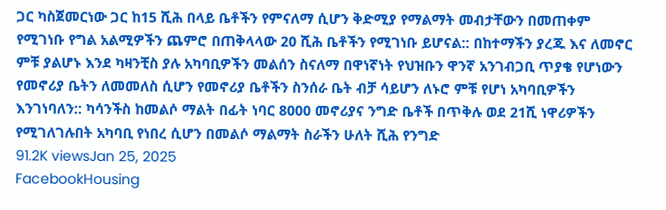ጋር ካስጀመርነው ጋር ከ15 ሺሕ በላይ ቤቶችን የምናለማ ሲሆን ቅድሚያ የማልማት መብታቸውን በመጠቀም የሚገነቡ የግል አልሚዎችን ጨምሮ በጠቅላላው 20 ሺሕ ቤቶችን የሚገነቡ ይሆናል:: በከተማችን ያረጁ እና ለመኖር ምቹ ያልሆኑ እንደ ካዛንቺስ ያሉ አካባቢዎችን መልሰን ስናለማ በዋነኛነት የህዝቡን ዋንኛ አንገብጋቢ ጥያቄ የሆነውን የመኖሪያ ቤትን ለመመለስ ሲሆን የመኖሪያ ቤቶችን ስንሰራ ቤት ብቻ ሳይሆን ለኑሮ ምቹ የሆነ አካባቢዎችን እንገነባለን:: ካሳንችስ ከመልሶ ማልት በፊት ነባር 8000 መኖሪያና ንግድ ቤቶች በጥቅሉ ወደ 21ሺ ነዋሪዎችን የሚገለገሉበት አካባቢ የነበረ ሲሆን በመልሶ ማልማት ስራችን ሁለት ሺሕ የንግድ
91.2K viewsJan 25, 2025
FacebookHousing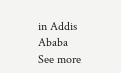in Addis Ababa
See more